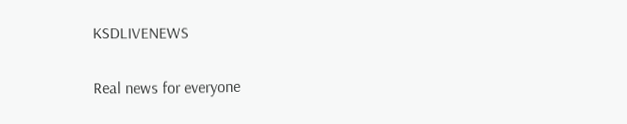KSDLIVENEWS

Real news for everyone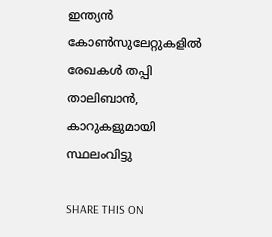ഇന്ത്യന്‍ കോണ്‍സുലേറ്റുകളില്‍ രേഖകള്‍ തപ്പി താലിബാന്‍, കാറുകളുമായി സ്ഥലംവിട്ടു

SHARE THIS ON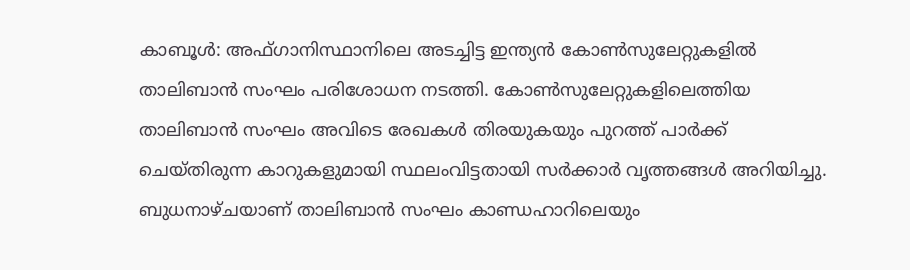കാബൂൾ: അഫ്ഗാനിസ്ഥാനിലെ അടച്ചിട്ട ഇന്ത്യൻ കോൺസുലേറ്റുകളിൽ താലിബാൻ സംഘം പരിശോധന നടത്തി. കോൺസുലേറ്റുകളിലെത്തിയ താലിബാൻ സംഘം അവിടെ രേഖകൾ തിരയുകയും പുറത്ത് പാർക്ക് ചെയ്തിരുന്ന കാറുകളുമായി സ്ഥലംവിട്ടതായി സർക്കാർ വൃത്തങ്ങൾ അറിയിച്ചു. ബുധനാഴ്ചയാണ് താലിബാൻ സംഘം കാണ്ഡഹാറിലെയും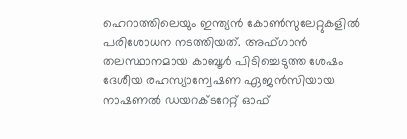ഹെറാത്തിലെയും ഇന്ത്യൻ കോൺസുലേറ്റുകളിൽ പരിശോധന നടത്തിയത്. അഫ്ഗാൻ തലസ്ഥാനമായ കാബൂൾ പിടിച്ചെടുത്ത ശേഷം ദേശീയ രഹസ്യാന്വേഷണ ഏജൻസിയായ നാഷണൽ ഡയറക്ടറേറ്റ് ഓഫ്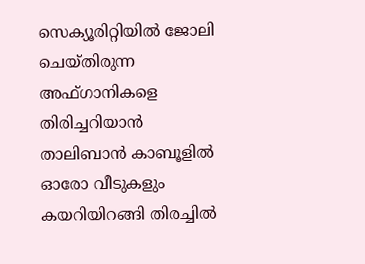സെക്യൂരിറ്റിയിൽ ജോലി ചെയ്തിരുന്ന അഫ്ഗാനികളെ തിരിച്ചറിയാൻ താലിബാൻ കാബൂളിൽ ഓരോ വീടുകളും കയറിയിറങ്ങി തിരച്ചിൽ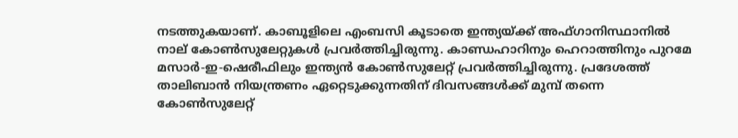നടത്തുകയാണ്. കാബൂളിലെ എംബസി കൂടാതെ ഇന്ത്യയ്ക്ക് അഫ്ഗാനിസ്ഥാനിൽ നാല് കോൺസുലേറ്റുകൾ പ്രവർത്തിച്ചിരുന്നു. കാണ്ഡഹാറിനും ഹെറാത്തിനും പുറമേ മസാർ-ഇ-ഷെരീഫിലും ഇന്ത്യൻ കോൺസുലേറ്റ് പ്രവർത്തിച്ചിരുന്നു. പ്രദേശത്ത് താലിബാൻ നിയന്ത്രണം ഏറ്റെടുക്കുന്നതിന് ദിവസങ്ങൾക്ക് മുമ്പ് തന്നെ കോൺസുലേറ്റ്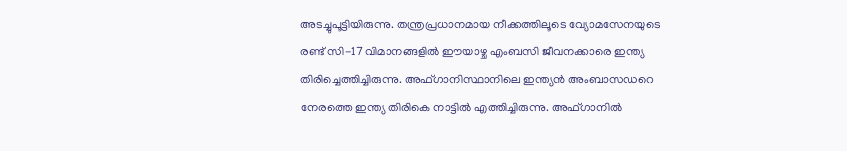അടച്ചുപൂട്ടിയിരുന്നു. തന്ത്രപ്രധാനമായ നീക്കത്തിലൂടെ വ്യോമസേനയുടെ രണ്ട് സി-17 വിമാനങ്ങളിൽ ഈയാഴ്ച എംബസി ജീവനക്കാരെ ഇന്ത്യ തിരിച്ചെത്തിച്ചിരുന്നു. അഫ്ഗാനിസ്ഥാനിലെ ഇന്ത്യൻ അംബാസഡറെ നേരത്തെ ഇന്ത്യ തിരികെ നാട്ടിൽ എത്തിച്ചിരുന്നു. അഫ്ഗാനിൽ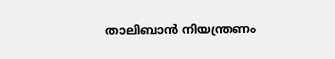താലിബാൻ നിയന്ത്രണം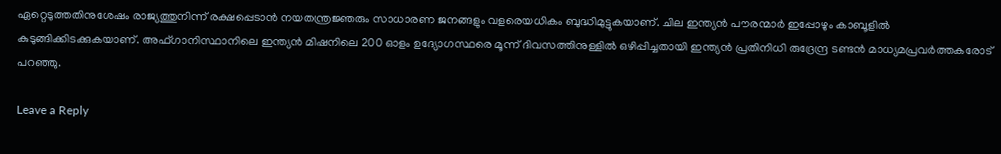ഏറ്റെടുത്തതിനുശേഷം രാജ്യത്തുനിന്ന് രക്ഷപ്പെടാൻ നയതന്ത്രജ്ഞരും സാധാരണ ജനങ്ങളും വളരെയധികം ബുദ്ധിമുട്ടുകയാണ്. ചില ഇന്ത്യൻ പൗരന്മാർ ഇപ്പോഴും കാബൂളിൽ കുടുങ്ങിക്കിടക്കുകയാണ്. അഫ്ഗാനിസ്ഥാനിലെ ഇന്ത്യൻ മിഷനിലെ 200 ഓളം ഉദ്യോഗസ്ഥരെ മൂന്ന് ദിവസത്തിനുള്ളിൽ ഒഴിപ്പിച്ചതായി ഇന്ത്യൻ പ്രതിനിധി രുദ്രേന്ദ്ര ടണ്ടൻ മാധ്യമപ്രവർത്തകരോട് പറഞ്ഞു.

Leave a Reply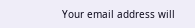Your email address will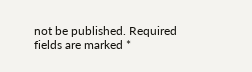not be published. Required fields are marked *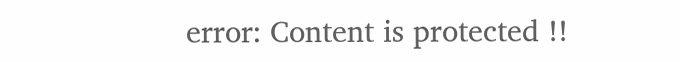error: Content is protected !!